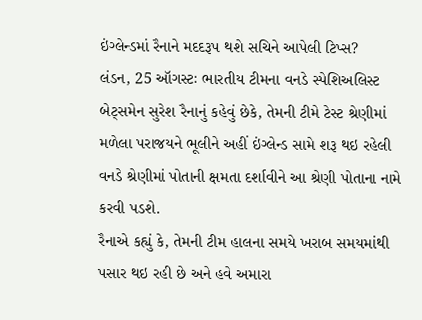ઇંગ્લેન્ડમાં રૈનાને મદદરૂપ થશે સચિને આપેલી ટિપ્સ?
લંડન, 25 ઑગસ્ટઃ ભારતીય ટીમના વનડે સ્પેશિઅલિસ્ટ બેટ્સમેન સુરેશ રૈનાનું કહેવું છેકે, તેમની ટીમે ટેસ્ટ શ્રેણીમાં મળેલા પરાજયને ભૂલીને અહીં ઇંગ્લેન્ડ સામે શરૂ થઇ રહેલી વનડે શ્રેણીમાં પોતાની ક્ષમતા દર્શાવીને આ શ્રેણી પોતાના નામે કરવી પડશે.
રૈનાએ કહ્યું કે, તેમની ટીમ હાલના સમયે ખરાબ સમયમાંથી પસાર થઇ રહી છે અને હવે અમારા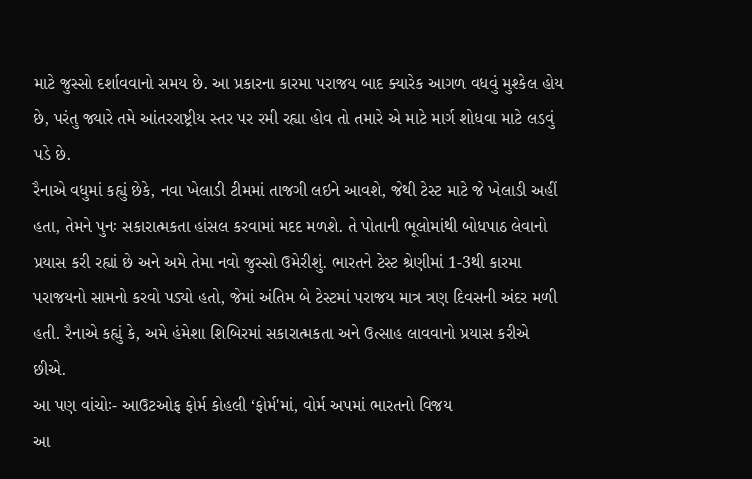માટે જુસ્સો દર્શાવવાનો સમય છે. આ પ્રકારના કારમા પરાજય બાદ ક્યારેક આગળ વધવું મુશ્કેલ હોય છે, પરંતુ જ્યારે તમે આંતરરાષ્ટ્રીય સ્તર પર રમી રહ્યા હોવ તો તમારે એ માટે માર્ગ શોધવા માટે લડવું પડે છે.
રૈનાએ વધુમાં કહ્યું છેકે, નવા ખેલાડી ટીમમાં તાજગી લઇને આવશે, જેથી ટેસ્ટ માટે જે ખેલાડી અહીં હતા, તેમને પુનઃ સકારાત્મકતા હાંસલ કરવામાં મદદ મળશે. તે પોતાની ભૂલોમાંથી બોધપાઠ લેવાનો પ્રયાસ કરી રહ્યાં છે અને અમે તેમા નવો જુસ્સો ઉમેરીશું. ભારતને ટેસ્ટ શ્રેણીમાં 1-3થી કારમા પરાજયનો સામનો કરવો પડ્યો હતો, જેમાં અંતિમ બે ટેસ્ટમાં પરાજય માત્ર ત્રણ દિવસની અંદર મળી હતી. રૈનાએ કહ્યું કે, અમે હંમેશા શિબિરમાં સકારાત્મકતા અને ઉત્સાહ લાવવાનો પ્રયાસ કરીએ છીએ.
આ પણ વાંચોઃ- આઉટઓફ ફોર્મ કોહલી ‘ફોર્મ'માં, વોર્મ અપમાં ભારતનો વિજય
આ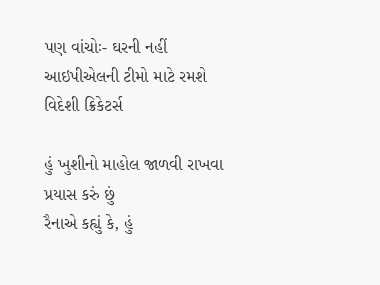પણ વાંચોઃ- ઘરની નહીં આઇપીએલની ટીમો માટે રમશે વિદેશી ક્રિકેટર્સ

હું ખુશીનો માહોલ જાળવી રાખવા પ્રયાસ કરું છું
રૈનાએ કહ્યું કે, હું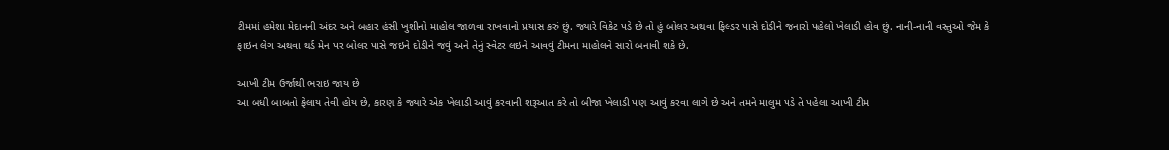ટીમમાં હમેશા મેદાનની અંદર અને બહાર હંસી ખુશીનો માહોલ જાળવા રાખવાનો પ્રયાસ કરું છું. જ્યારે વિકેટ પડે છે તો હું બોલર અથવા ફિલ્ડર પાસે દોડીને જનારો પહેલો ખેલાડી હોવ છું. નાની-નાની વસ્તુઓ જેમ કે ફાઇન લેગ અથવા થર્ડ મેન પર બોલર પાસે જઇને દોડીને જવું અને તેનું સ્વેટર લઇને આવવું ટીમના માહોલને સારો બનાવી શકે છે.

આખી ટીમ ઉર્જાથી ભરાઇ જાય છે
આ બધી બાબતો ફેલાય તેવી હોય છે, કારણ કે જ્યારે એક ખેલાડી આવું કરવાની શરૂઆત કરે તો બીજા ખેલાડી પણ આવું કરવા લાગે છે અને તમને માલુમ પડે તે પહેલા આખી ટીમ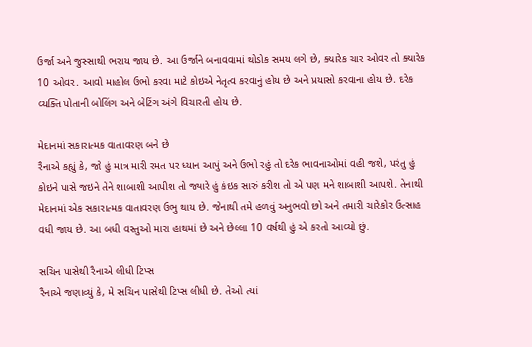ઉર્જા અને જુસ્સાથી ભરાય જાય છે. આ ઉર્જાને બનાવવામાં થોડોક સમય લગે છે, ક્યારેક ચાર ઓવર તો ક્યારેક 10 ઓવર. આવો માહોલ ઉભો કરવા માટે કોઇએ નેતૃત્વ કરવાનું હોય છે અને પ્રયાસો કરવાના હોય છે. દરેક વ્યક્તિ પોતાની બોલિંગ અને બેટિંગ અંગે વિચારતી હોય છે.

મેદાનમાં સકારાત્મક વાતાવરણ બને છે
રૈનાએ કહ્યું કે, જો હું માત્ર મારી રમત પર ધ્યાન આપું અને ઉભો રહું તો દરેક ભાવનાઓમાં વહી જશે, પરંતુ હું કોઇને પાસે જઇને તેને શાબાશી આપીશ તો જ્યારે હું કંઇક સારું કરીશ તો એ પણ મને શાબાશી આપશે. તેનાથી મેદાનમાં એક સકારાત્મક વાતાવરણ ઉભુ થાય છે. જેનાથી તમે હળવું અનુભવો છો અને તમારી ચારેકોર ઉત્સાહ વધી જાય છે. આ બધી વસ્તુઓ મારા હાથમાં છે અને છેલ્લા 10 વર્ષથી હું એ કરતો આવ્યો છું.

સચિન પાસેથી રૈનાએ લીધી ટિપ્સ
રૈનાએ જણાવ્યું કે, મે સચિન પાસેથી ટિપ્સ લીધી છે. તેઓ ત્યાં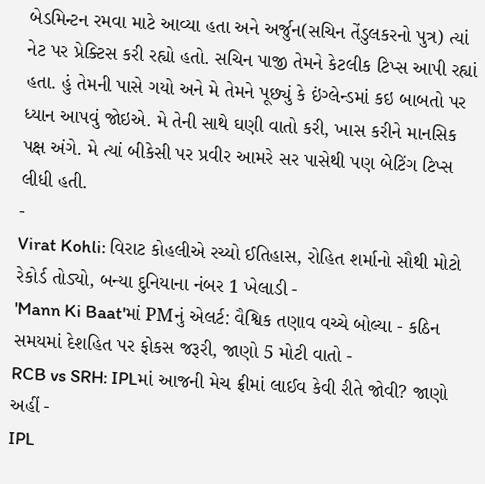બેડમિન્ટન રમવા માટે આવ્યા હતા અને અર્જુન(સચિન તેંડુલકરનો પુત્ર) ત્યાં નેટ પર પ્રેક્ટિસ કરી રહ્યો હતો. સચિન પાજી તેમને કેટલીક ટિપ્સ આપી રહ્યાં હતા. હું તેમની પાસે ગયો અને મે તેમને પૂછ્યું કે ઇંગ્લેન્ડમાં કઇ બાબતો પર ધ્યાન આપવું જોઇએ. મે તેની સાથે ઘણી વાતો કરી, ખાસ કરીને માનસિક પક્ષ અંગે. મે ત્યાં બીકેસી પર પ્રવીર આમરે સર પાસેથી પણ બેટિંગ ટિપ્સ લીધી હતી.
-
Virat Kohli: વિરાટ કોહલીએ રચ્યો ઈતિહાસ, રોહિત શર્માનો સૌથી મોટો રેકોર્ડ તોડ્યો, બન્યા દુનિયાના નંબર 1 ખેલાડી -
'Mann Ki Baat'માં PMનું એલર્ટ: વૈશ્વિક તણાવ વચ્ચે બોલ્યા - કઠિન સમયમાં દેશહિત પર ફોકસ જરૂરી, જાણો 5 મોટી વાતો -
RCB vs SRH: IPLમાં આજની મેચ ફ્રીમાં લાઈવ કેવી રીતે જોવી? જાણો અહીં -
IPL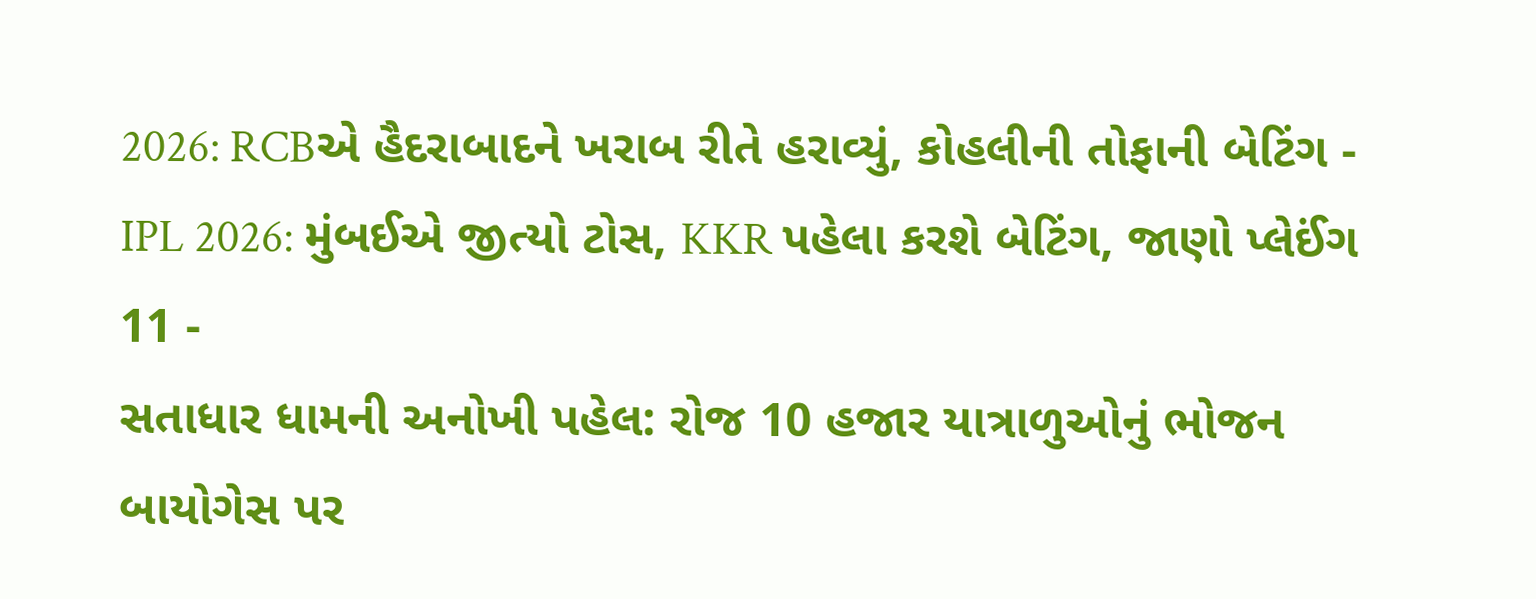2026: RCBએ હૈદરાબાદને ખરાબ રીતે હરાવ્યું, કોહલીની તોફાની બેટિંગ -
IPL 2026: મુંબઈએ જીત્યો ટોસ, KKR પહેલા કરશે બેટિંગ, જાણો પ્લેઈંગ 11 -
સતાધાર ધામની અનોખી પહેલ: રોજ 10 હજાર યાત્રાળુઓનું ભોજન બાયોગેસ પર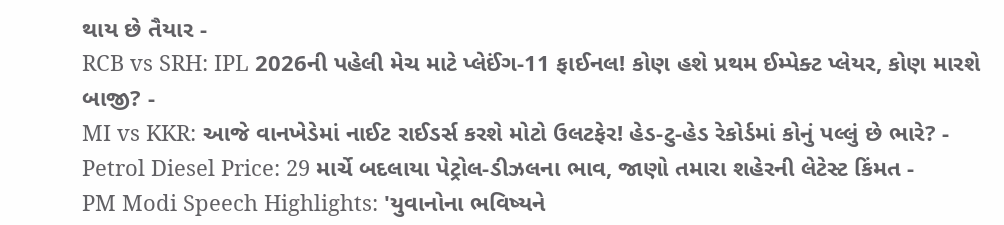થાય છે તૈયાર -
RCB vs SRH: IPL 2026ની પહેલી મેચ માટે પ્લેઈંગ-11 ફાઈનલ! કોણ હશે પ્રથમ ઈમ્પેક્ટ પ્લેયર, કોણ મારશે બાજી? -
MI vs KKR: આજે વાનખેડેમાં નાઈટ રાઈડર્સ કરશે મોટો ઉલટફેર! હેડ-ટુ-હેડ રેકોર્ડમાં કોનું પલ્લું છે ભારે? -
Petrol Diesel Price: 29 માર્ચે બદલાયા પેટ્રોલ-ડીઝલના ભાવ, જાણો તમારા શહેરની લેટેસ્ટ કિંમત -
PM Modi Speech Highlights: 'યુવાનોના ભવિષ્યને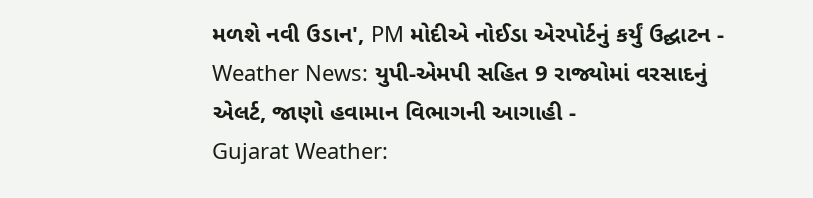મળશે નવી ઉડાન', PM મોદીએ નોઈડા એરપોર્ટનું કર્યું ઉદ્ઘાટન -
Weather News: યુપી-એમપી સહિત 9 રાજ્યોમાં વરસાદનું એલર્ટ, જાણો હવામાન વિભાગની આગાહી -
Gujarat Weather: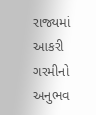રાજ્યમાં આકરી ગરમીનો અનુભવ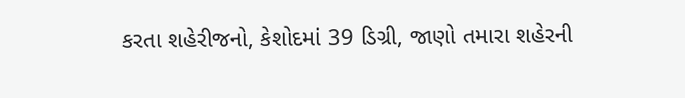કરતા શહેરીજનો, કેશોદમાં 39 ડિગ્રી, જાણો તમારા શહેરની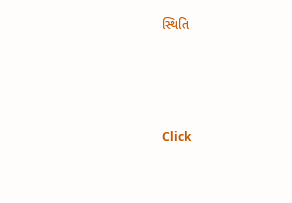સ્થિતિ





Click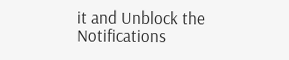it and Unblock the Notifications